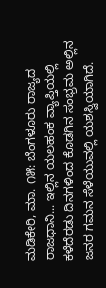ಮಡಿಕೇರಿ, ಮಾ. ೧೫: ಬೆಂಗಳೂರು ರಾಜ್ಯದ ರಾಜಧಾನಿ... ಇಲ್ಲಿನ ಯಲಹಂಕ ವ್ಯಾಪ್ತಿಯಲ್ಲಿ ಕಳೆದೆರಡು ದಿನಗಳಿಂದ ಕೊಡಗಿನ ಸಂಭ್ರಮ ಅಲ್ಲಿನ ಜನರ ಗಮನ ಸೆಳೆಯುವಲ್ಲಿ ಯಶಸ್ವಿಯಾಗಿದೆ.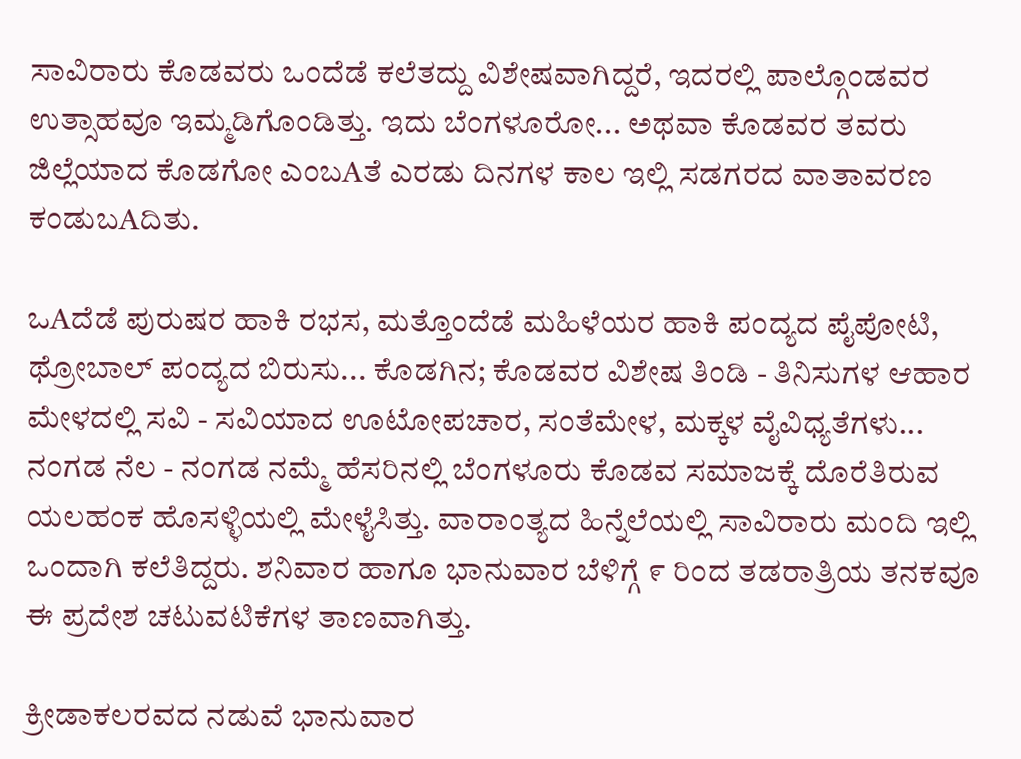ಸಾವಿರಾರು ಕೊಡವರು ಒಂದೆಡೆ ಕಲೆತದ್ದು ವಿಶೇಷವಾಗಿದ್ದರೆ, ಇದರಲ್ಲಿ ಪಾಲ್ಗೊಂಡವರ ಉತ್ಸಾಹವೂ ಇಮ್ಮಡಿಗೊಂಡಿತ್ತು. ಇದು ಬೆಂಗಳೂರೋ... ಅಥವಾ ಕೊಡವರ ತವರು ಜಿಲ್ಲೆಯಾದ ಕೊಡಗೋ ಎಂಬAತೆ ಎರಡು ದಿನಗಳ ಕಾಲ ಇಲ್ಲಿ ಸಡಗರದ ವಾತಾವರಣ ಕಂಡುಬAದಿತು.

ಒAದೆಡೆ ಪುರುಷರ ಹಾಕಿ ರಭಸ, ಮತ್ತೊಂದೆಡೆ ಮಹಿಳೆಯರ ಹಾಕಿ ಪಂದ್ಯದ ಪೈಪೋಟಿ, ಥ್ರೋಬಾಲ್ ಪಂದ್ಯದ ಬಿರುಸು... ಕೊಡಗಿನ; ಕೊಡವರ ವಿಶೇಷ ತಿಂಡಿ - ತಿನಿಸುಗಳ ಆಹಾರ ಮೇಳದಲ್ಲಿ ಸವಿ - ಸವಿಯಾದ ಊಟೋಪಚಾರ, ಸಂತೆಮೇಳ, ಮಕ್ಕಳ ವೈವಿಧ್ಯತೆಗಳು... ನಂಗಡ ನೆಲ - ನಂಗಡ ನಮ್ಮೆ ಹೆಸರಿನಲ್ಲಿ ಬೆಂಗಳೂರು ಕೊಡವ ಸಮಾಜಕ್ಕೆ ದೊರೆತಿರುವ ಯಲಹಂಕ ಹೊಸಳ್ಳಿಯಲ್ಲಿ ಮೇಳೈಸಿತ್ತು. ವಾರಾಂತ್ಯದ ಹಿನ್ನೆಲೆಯಲ್ಲಿ ಸಾವಿರಾರು ಮಂದಿ ಇಲ್ಲಿ ಒಂದಾಗಿ ಕಲೆತಿದ್ದರು. ಶನಿವಾರ ಹಾಗೂ ಭಾನುವಾರ ಬೆಳಿಗ್ಗೆ ೯ ರಿಂದ ತಡರಾತ್ರಿಯ ತನಕವೂ ಈ ಪ್ರದೇಶ ಚಟುವಟಿಕೆಗಳ ತಾಣವಾಗಿತ್ತು.

ಕ್ರೀಡಾಕಲರವದ ನಡುವೆ ಭಾನುವಾರ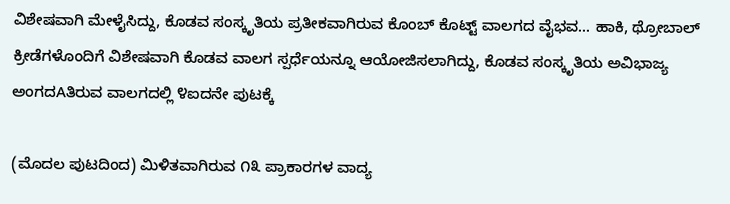ವಿಶೇಷವಾಗಿ ಮೇಳೈಸಿದ್ದು, ಕೊಡವ ಸಂಸ್ಕೃತಿಯ ಪ್ರತೀಕವಾಗಿರುವ ಕೊಂಬ್ ಕೊಟ್ಟ್ ವಾಲಗದ ವೈಭವ... ಹಾಕಿ, ಥ್ರೋಬಾಲ್ ಕ್ರೀಡೆಗಳೊಂದಿಗೆ ವಿಶೇಷವಾಗಿ ಕೊಡವ ವಾಲಗ ಸ್ಪರ್ಧೆಯನ್ನೂ ಆಯೋಜಿಸಲಾಗಿದ್ದು, ಕೊಡವ ಸಂಸ್ಕೃತಿಯ ಅವಿಭಾಜ್ಯ ಅಂಗದAತಿರುವ ವಾಲಗದಲ್ಲಿ ೪ಐದನೇ ಪುಟಕ್ಕೆ

(ಮೊದಲ ಪುಟದಿಂದ) ಮಿಳಿತವಾಗಿರುವ ೧೩ ಪ್ರಾಕಾರಗಳ ವಾದ್ಯ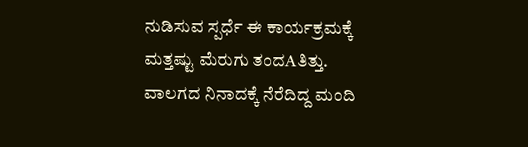ನುಡಿಸುವ ಸ್ಪರ್ಧೆ ಈ ಕಾರ್ಯಕ್ರಮಕ್ಕೆ ಮತ್ತಷ್ಟು ಮೆರುಗು ತಂದAತಿತ್ತು. ವಾಲಗದ ನಿನಾದಕ್ಕೆ ನೆರೆದಿದ್ದ ಮಂದಿ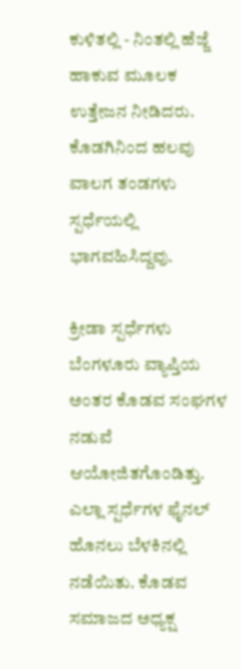ಕುಳಿತಲ್ಲಿ - ನಿಂತಲ್ಲಿ ಹೆಜ್ಜೆ ಹಾಕುವ ಮೂಲಕ ಉತ್ತೇಜನ ನೀಡಿದರು. ಕೊಡಗಿನಿಂದ ಹಲವು ವಾಲಗ ತಂಡಗಳು ಸ್ಪರ್ಧೆಯಲ್ಲಿ ಭಾಗವಹಿಸಿದ್ದವು.

ಕ್ರೀಡಾ ಸ್ಪರ್ಧೆಗಳು ಬೆಂಗಳೂರು ವ್ಯಾಪ್ತಿಯ ಅಂತರ ಕೊಡವ ಸಂಘಗಳ ನಡುವೆ ಆಯೋಜಿತಗೊಂಡಿತ್ತು. ಎಲ್ಲಾ ಸ್ಪರ್ಧೆಗಳ ಫೈನಲ್ ಹೊನಲು ಬೆಳಕಿನಲ್ಲಿ ನಡೆಯಿತು. ಕೊಡವ ಸಮಾಜದ ಅಧ್ಯಕ್ಷ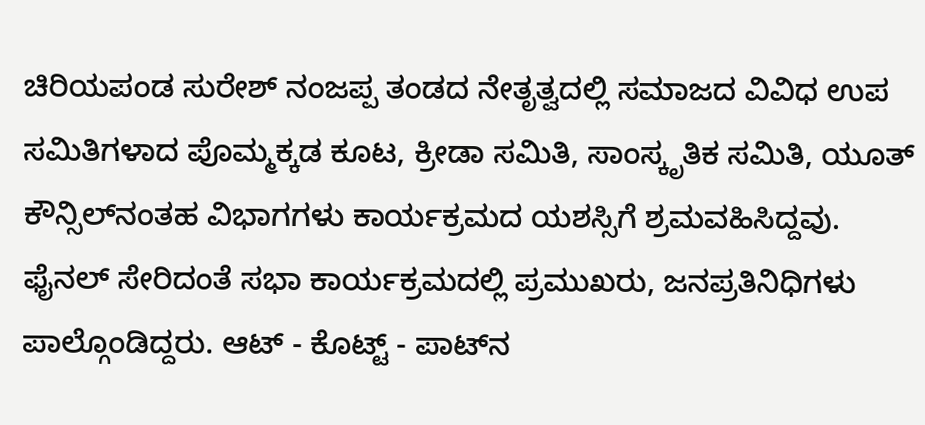ಚಿರಿಯಪಂಡ ಸುರೇಶ್ ನಂಜಪ್ಪ ತಂಡದ ನೇತೃತ್ವದಲ್ಲಿ ಸಮಾಜದ ವಿವಿಧ ಉಪ ಸಮಿತಿಗಳಾದ ಪೊಮ್ಮಕ್ಕಡ ಕೂಟ, ಕ್ರೀಡಾ ಸಮಿತಿ, ಸಾಂಸ್ಕೃತಿಕ ಸಮಿತಿ, ಯೂತ್ ಕೌನ್ಸಿಲ್‌ನಂತಹ ವಿಭಾಗಗಳು ಕಾರ್ಯಕ್ರಮದ ಯಶಸ್ಸಿಗೆ ಶ್ರಮವಹಿಸಿದ್ದವು. ಫೈನಲ್ ಸೇರಿದಂತೆ ಸಭಾ ಕಾರ್ಯಕ್ರಮದಲ್ಲಿ ಪ್ರಮುಖರು, ಜನಪ್ರತಿನಿಧಿಗಳು ಪಾಲ್ಗೊಂಡಿದ್ದರು. ಆಟ್ - ಕೊಟ್ಟ್ - ಪಾಟ್‌ನ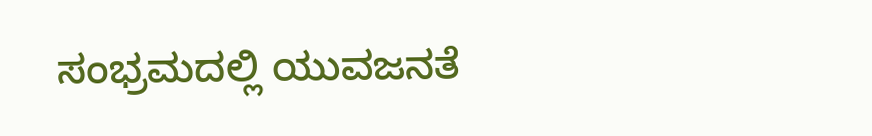ಸಂಭ್ರಮದಲ್ಲಿ ಯುವಜನತೆ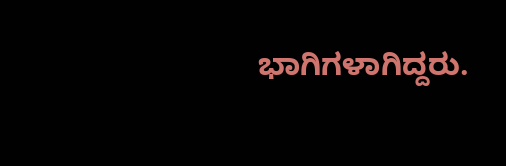ಭಾಗಿಗಳಾಗಿದ್ದರು.